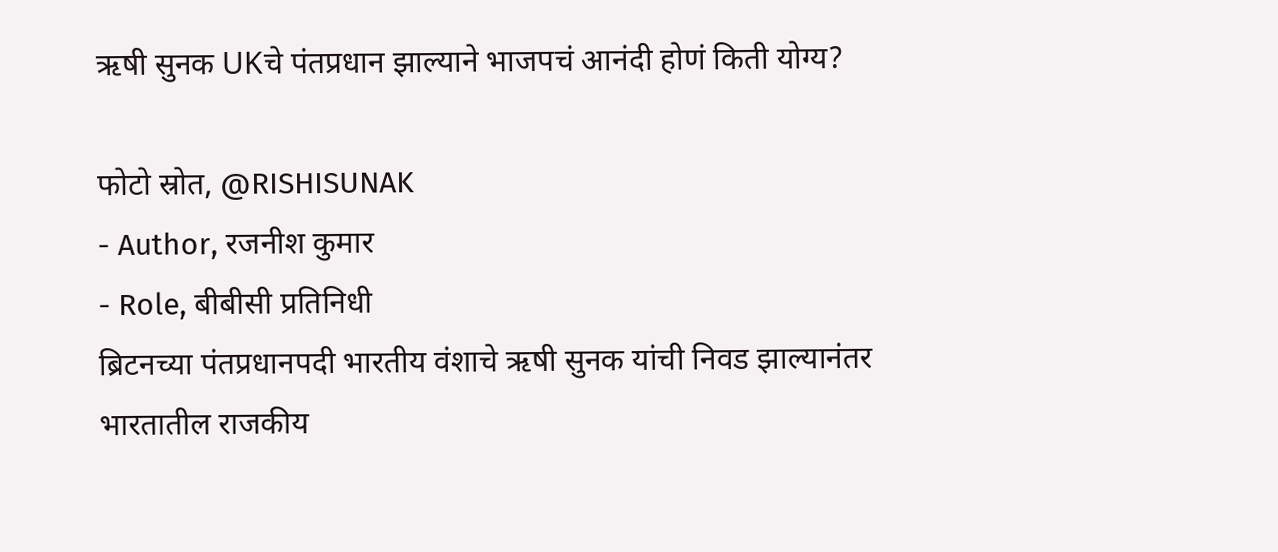ऋषी सुनक UKचे पंतप्रधान झाल्याने भाजपचं आनंदी होणं किती योग्य?

फोटो स्रोत, @RISHISUNAK
- Author, रजनीश कुमार
- Role, बीबीसी प्रतिनिधी
ब्रिटनच्या पंतप्रधानपदी भारतीय वंशाचे ऋषी सुनक यांची निवड झाल्यानंतर भारतातील राजकीय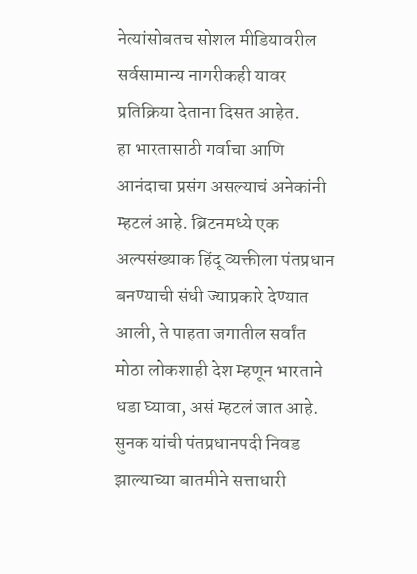नेत्यांसोबतच सोशल मीडियावरील सर्वसामान्य नागरीकही यावर प्रतिक्रिया देताना दिसत आहेत.
हा भारतासाठी गर्वाचा आणि आनंदाचा प्रसंग असल्याचं अनेकांनी म्हटलं आहे. ब्रिटनमध्ये एक अल्पसंख्याक हिंदू व्यक्तीला पंतप्रधान बनण्याची संधी ज्याप्रकारे देण्यात आली, ते पाहता जगातील सर्वांत मोठा लोकशाही देश म्हणून भारताने धडा घ्यावा, असं म्हटलं जात आहे.
सुनक यांची पंतप्रधानपदी निवड झाल्याच्या बातमीने सत्ताधारी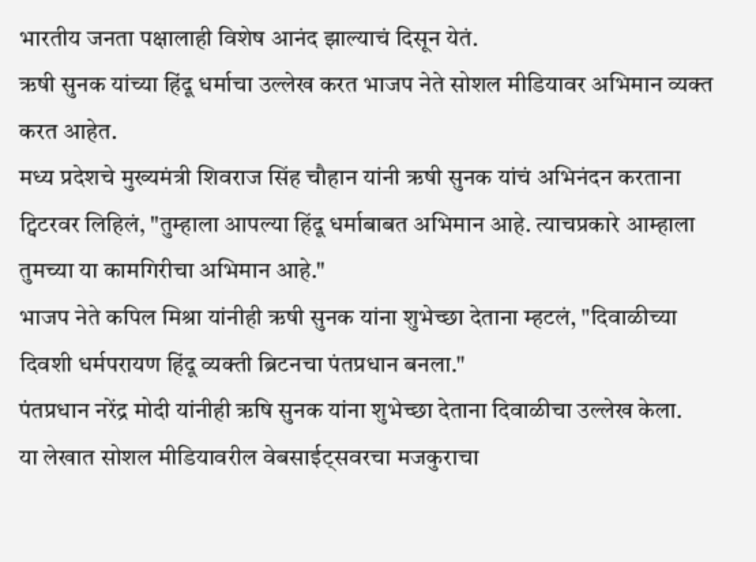भारतीय जनता पक्षालाही विशेष आनंद झाल्याचं दिसून येतं.
ऋषी सुनक यांच्या हिंदू धर्माचा उल्लेख करत भाजप नेते सोशल मीडियावर अभिमान व्यक्त करत आहेत.
मध्य प्रदेशचे मुख्यमंत्री शिवराज सिंह चौहान यांनी ऋषी सुनक यांचं अभिनंदन करताना ट्विटरवर लिहिलं, "तुम्हाला आपल्या हिंदू धर्माबाबत अभिमान आहे. त्याचप्रकारे आम्हाला तुमच्या या कामगिरीचा अभिमान आहे."
भाजप नेते कपिल मिश्रा यांनीही ऋषी सुनक यांना शुभेच्छा देताना म्हटलं, "दिवाळीच्या दिवशी धर्मपरायण हिंदू व्यक्ती ब्रिटनचा पंतप्रधान बनला."
पंतप्रधान नरेंद्र मोदी यांनीही ऋषि सुनक यांना शुभेच्छा देताना दिवाळीचा उल्लेख केला.
या लेखात सोशल मीडियावरील वेबसाईट्सवरचा मजकुराचा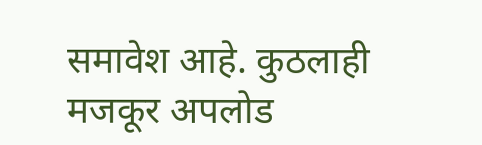समावेश आहे. कुठलाही मजकूर अपलोड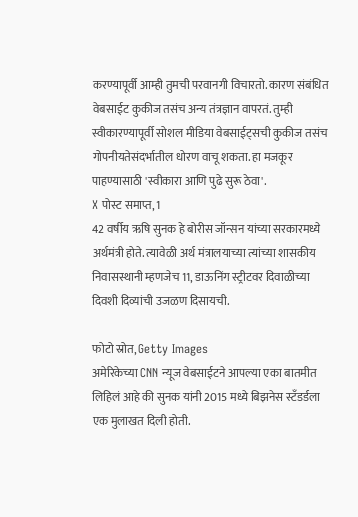करण्यापूर्वी आम्ही तुमची परवानगी विचारतो. कारण संबंधित वेबसाईट कुकीज तसंच अन्य तंत्रज्ञान वापरतं. तुम्ही स्वीकारण्यापूर्वी सोशल मीडिया वेबसाईट्सची कुकीज तसंच गोपनीयतेसंदर्भातील धोरण वाचू शकता. हा मजकूर पाहण्यासाठी 'स्वीकारा आणि पुढे सुरू ठेवा'.
X पोस्ट समाप्त, 1
42 वर्षीय ऋषि सुनक हे बोरीस जॉन्सन यांच्या सरकारमध्ये अर्थमंत्री होते. त्यावेळी अर्थ मंत्रालयाच्या त्यांच्या शासकीय निवासस्थानी म्हणजेच 11, डाऊनिंग स्ट्रीटवर दिवाळीच्या दिवशी दिव्यांची उजळण दिसायची.

फोटो स्रोत, Getty Images
अमेरिकेच्या CNN न्यूज वेबसाईटने आपल्या एका बातमीत लिहिलं आहे की सुनक यांनी 2015 मध्ये बिझनेस स्टँडर्डला एक मुलाखत दिली होती.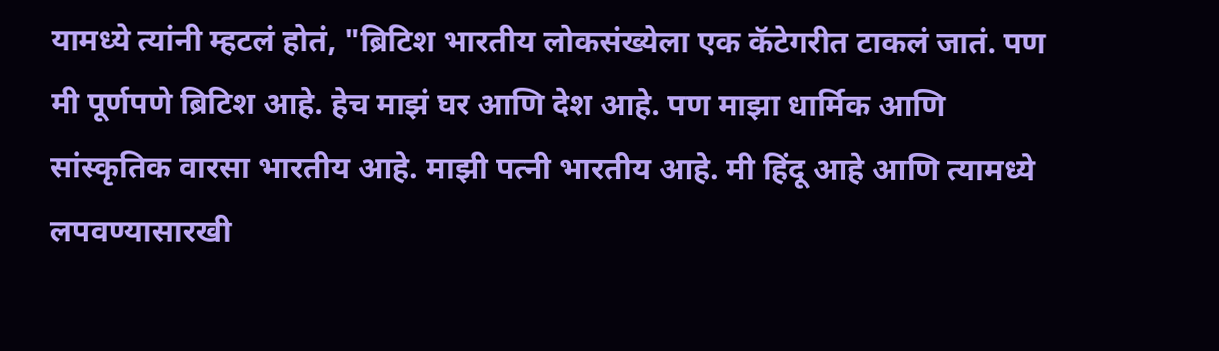यामध्ये त्यांनी म्हटलं होतं, "ब्रिटिश भारतीय लोकसंख्येला एक कॅटेगरीत टाकलं जातं. पण मी पूर्णपणे ब्रिटिश आहे. हेच माझं घर आणि देश आहे. पण माझा धार्मिक आणि सांस्कृतिक वारसा भारतीय आहे. माझी पत्नी भारतीय आहे. मी हिंदू आहे आणि त्यामध्ये लपवण्यासारखी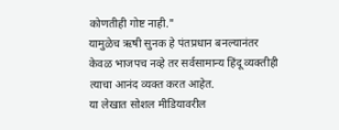कोणतीही गोष्ट नाही."
यामुळेच ऋषी सुनक हे पंतप्रधान बनल्यानंतर केवळ भाजपच नव्हे तर सर्वसामान्य हिंदू व्यक्तीही त्याचा आनंद व्यक्त करत आहेत.
या लेखात सोशल मीडियावरील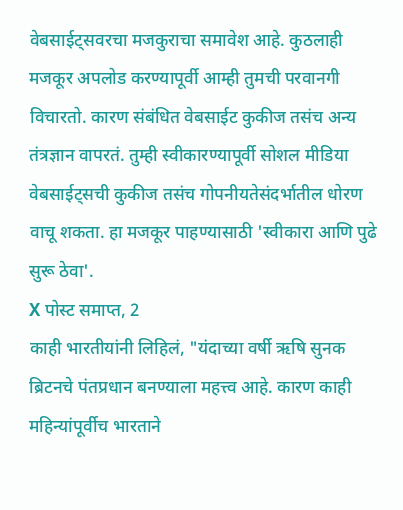वेबसाईट्सवरचा मजकुराचा समावेश आहे. कुठलाही मजकूर अपलोड करण्यापूर्वी आम्ही तुमची परवानगी विचारतो. कारण संबंधित वेबसाईट कुकीज तसंच अन्य तंत्रज्ञान वापरतं. तुम्ही स्वीकारण्यापूर्वी सोशल मीडिया वेबसाईट्सची कुकीज तसंच गोपनीयतेसंदर्भातील धोरण वाचू शकता. हा मजकूर पाहण्यासाठी 'स्वीकारा आणि पुढे सुरू ठेवा'.
X पोस्ट समाप्त, 2
काही भारतीयांनी लिहिलं, "यंदाच्या वर्षी ऋषि सुनक ब्रिटनचे पंतप्रधान बनण्याला महत्त्व आहे. कारण काही महिन्यांपूर्वीच भारताने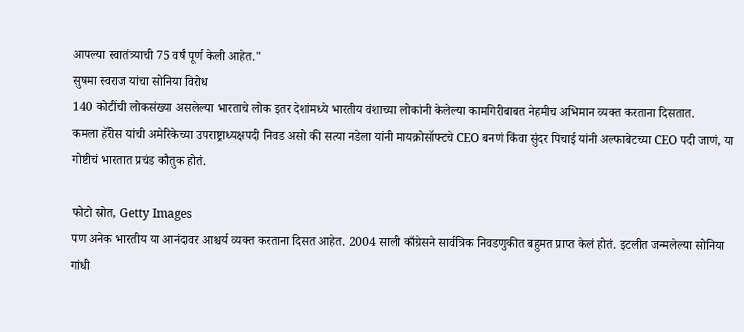आपल्या स्वातंत्र्याची 75 वर्षं पूर्ण केली आहेत."
सुषमा स्वराज यांचा सोनिया विरोध
140 कोटींची लोकसंख्या असलेल्या भारताचे लोक इतर देशांमध्ये भारतीय वंशाच्या लोकांनी केलेल्या कामगिरीबाबत नेहमीच अभिमान व्यक्त करताना दिसतात.
कमला हॅरीस यांची अमेरिकेच्या उपराष्ट्राध्यक्षपदी निवड असो की सत्या नडेला यांनी मायक्रोसॉफ्टचे CEO बनणं किंवा सुंदर पिचाई यांनी अल्फाबेटच्या CEO पदी जाणं, या गोष्टीचं भारतात प्रचंड कौतुक होतं.

फोटो स्रोत, Getty Images
पण अनेक भारतीय या आनंदावर आश्चर्य व्यक्त करताना दिसत आहेत. 2004 साली काँग्रेसने सार्वत्रिक निवडणुकीत बहुमत प्राप्त केलं होतं. इटलीत जन्मलेल्या सोनिया गांधी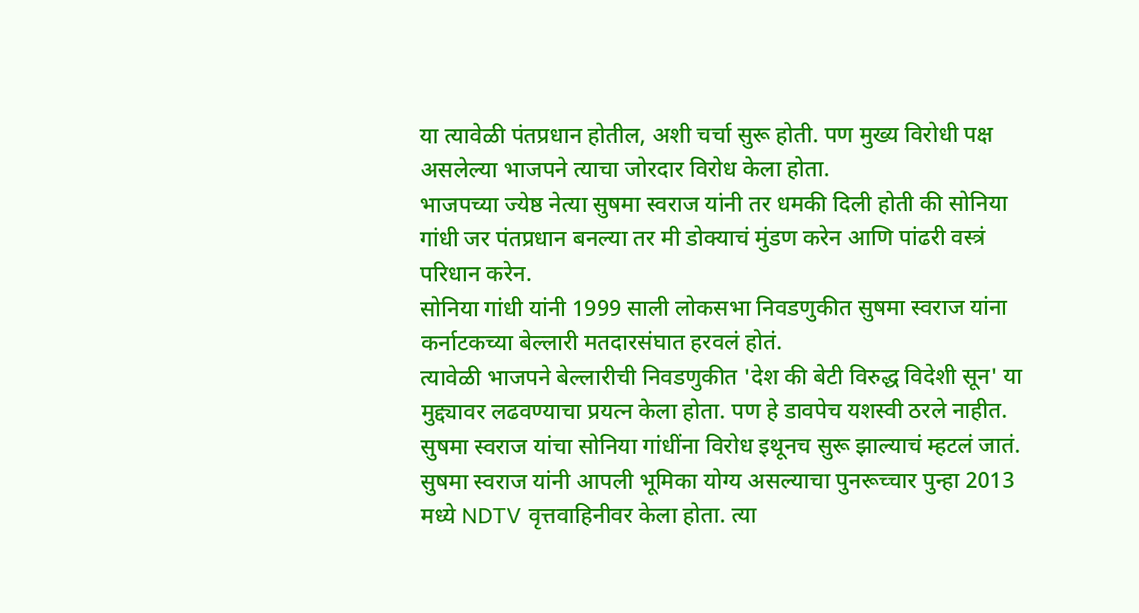या त्यावेळी पंतप्रधान होतील, अशी चर्चा सुरू होती. पण मुख्य विरोधी पक्ष असलेल्या भाजपने त्याचा जोरदार विरोध केला होता.
भाजपच्या ज्येष्ठ नेत्या सुषमा स्वराज यांनी तर धमकी दिली होती की सोनिया गांधी जर पंतप्रधान बनल्या तर मी डोक्याचं मुंडण करेन आणि पांढरी वस्त्रं परिधान करेन.
सोनिया गांधी यांनी 1999 साली लोकसभा निवडणुकीत सुषमा स्वराज यांना कर्नाटकच्या बेल्लारी मतदारसंघात हरवलं होतं.
त्यावेळी भाजपने बेल्लारीची निवडणुकीत 'देश की बेटी विरुद्ध विदेशी सून' या मुद्द्यावर लढवण्याचा प्रयत्न केला होता. पण हे डावपेच यशस्वी ठरले नाहीत.
सुषमा स्वराज यांचा सोनिया गांधींना विरोध इथूनच सुरू झाल्याचं म्हटलं जातं.
सुषमा स्वराज यांनी आपली भूमिका योग्य असल्याचा पुनरूच्चार पुन्हा 2013 मध्ये NDTV वृत्तवाहिनीवर केला होता. त्या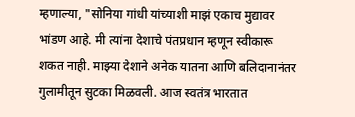म्हणाल्या, "सोनिया गांधी यांच्याशी माझं एकाच मुद्यावर भांडण आहे. मी त्यांना देशाचे पंतप्रधान म्हणून स्वीकारू शकत नाही. माझ्या देशाने अनेक यातना आणि बलिदानानंतर गुलामीतून सुटका मिळवली. आज स्वतंत्र भारतात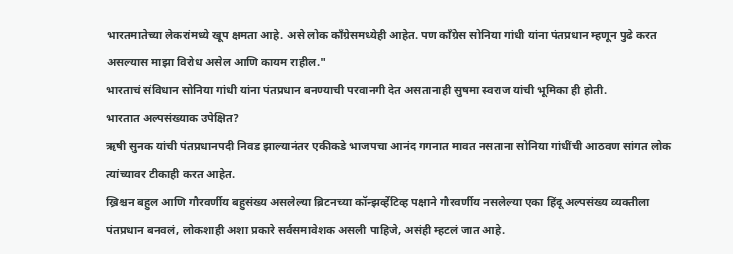भारतमातेच्या लेकरांमध्ये खूप क्षमता आहे. असे लोक काँग्रेसमध्येही आहेत. पण काँग्रेस सोनिया गांधी यांना पंतप्रधान म्हणून पुढे करत असल्यास माझा विरोध असेल आणि कायम राहील."
भारताचं संविधान सोनिया गांधी यांना पंतप्रधान बनण्याची परवानगी देत असतानाही सुषमा स्वराज यांची भूमिका ही होती.
भारतात अल्पसंख्याक उपेक्षित?
ऋषी सुनक यांची पंतप्रधानपदी निवड झाल्यानंतर एकीकडे भाजपचा आनंद गगनात मावत नसताना सोनिया गांधींची आठवण सांगत लोक त्यांच्यावर टीकाही करत आहेत.
ख्रिश्चन बहुल आणि गौरवर्णीय बहुसंख्य असलेल्या ब्रिटनच्या कॉन्झर्व्हेटिव्ह पक्षाने गौरवर्णीय नसलेल्या एका हिंदू अल्पसंख्य व्यक्तीला पंतप्रधान बनवलं, लोकशाही अशा प्रकारे सर्वसमावेशक असली पाहिजे, असंही म्हटलं जात आहे.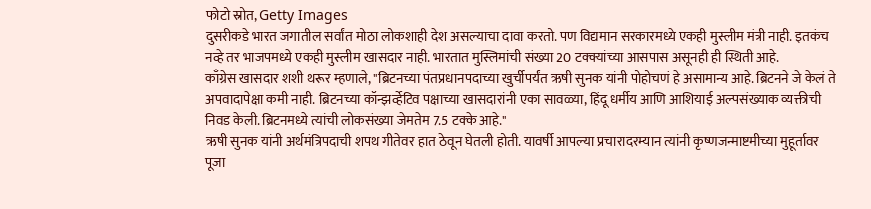फोटो स्रोत, Getty Images
दुसरीकडे भारत जगातील सर्वांत मोठा लोकशाही देश असल्याचा दावा करतो. पण विद्यमान सरकारमध्ये एकही मुस्लीम मंत्री नाही. इतकंच नव्हे तर भाजपमध्ये एकही मुस्लीम खासदार नाही. भारतात मुस्लिमांची संख्या 20 टक्क्यांच्या आसपास असूनही ही स्थिती आहे.
काँग्रेस खासदार शशी थरूर म्हणाले, "ब्रिटनच्या पंतप्रधानपदाच्या खुर्चीपर्यंत ऋषी सुनक यांनी पोहोचणं हे असामान्य आहे. ब्रिटनने जे केलं ते अपवादापेक्षा कमी नाही. ब्रिटनच्या कॉन्झर्व्हेटिव पक्षाच्या खासदारांनी एका सावळ्या, हिंदू धर्मीय आणि आशियाई अल्पसंख्याक व्यक्तीची निवड केली. ब्रिटनमध्ये त्यांची लोकसंख्या जेमतेम 7.5 टक्के आहे."
ऋषी सुनक यांनी अर्थमंत्रिपदाची शपथ गीतेवर हात ठेवून घेतली होती. यावर्षी आपल्या प्रचारादरम्यान त्यांनी कृष्णजन्माष्टमीच्या मुहूर्तावर पूजा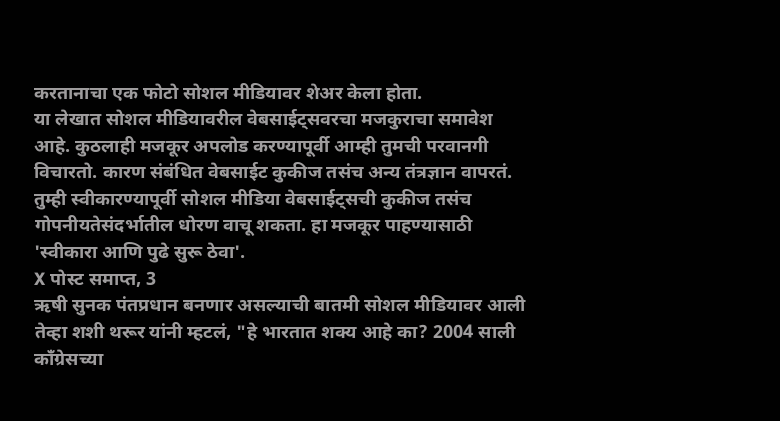करतानाचा एक फोटो सोशल मीडियावर शेअर केला होता.
या लेखात सोशल मीडियावरील वेबसाईट्सवरचा मजकुराचा समावेश आहे. कुठलाही मजकूर अपलोड करण्यापूर्वी आम्ही तुमची परवानगी विचारतो. कारण संबंधित वेबसाईट कुकीज तसंच अन्य तंत्रज्ञान वापरतं. तुम्ही स्वीकारण्यापूर्वी सोशल मीडिया वेबसाईट्सची कुकीज तसंच गोपनीयतेसंदर्भातील धोरण वाचू शकता. हा मजकूर पाहण्यासाठी 'स्वीकारा आणि पुढे सुरू ठेवा'.
X पोस्ट समाप्त, 3
ऋषी सुनक पंतप्रधान बनणार असल्याची बातमी सोशल मीडियावर आली तेव्हा शशी थरूर यांनी म्हटलं, "हे भारतात शक्य आहे का? 2004 साली काँग्रेसच्या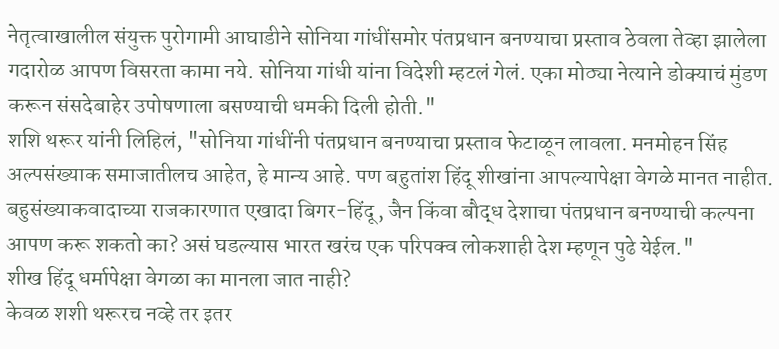नेतृत्वाखालील संयुक्त पुरोगामी आघाडीने सोनिया गांधींसमोर पंतप्रधान बनण्याचा प्रस्ताव ठेवला तेव्हा झालेला गदारोळ आपण विसरता कामा नये. सोनिया गांधी यांना विदेशी म्हटलं गेलं. एका मोठ्या नेत्याने डोक्याचं मुंडण करून संसदेबाहेर उपोषणाला बसण्याची धमकी दिली होती."
शशि थरूर यांनी लिहिलं, "सोनिया गांधींनी पंतप्रधान बनण्याचा प्रस्ताव फेटाळून लावला. मनमोहन सिंह अल्पसंख्याक समाजातीलच आहेत, हे मान्य आहे. पण बहुतांश हिंदू शीखांना आपल्यापेक्षा वेगळे मानत नाहीत. बहुसंख्याकवादाच्या राजकारणात एखादा बिगर-हिंदू, जैन किंवा बौद्ध देशाचा पंतप्रधान बनण्याची कल्पना आपण करू शकतो का? असं घडल्यास भारत खरंच एक परिपक्व लोकशाही देश म्हणून पुढे येईल."
शीख हिंदू धर्मापेक्षा वेगळा का मानला जात नाही?
केवळ शशी थरूरच नव्हे तर इतर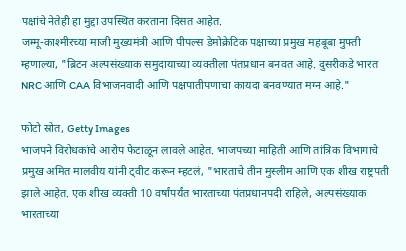पक्षांचे नेतेही हा मुद्दा उपस्थित करताना दिसत आहेत.
जम्मू-काश्मीरच्या माजी मुख्यमंत्री आणि पीपल्स डेमोक्रेटिक पक्षाच्या प्रमुख महबूबा मुफ्ती म्हणाल्या, "ब्रिटन अल्पसंख्याक समुदायाच्या व्यक्तीला पंतप्रधान बनवत आहे. दुसरीकडे भारत NRC आणि CAA विभाजनवादी आणि पक्षपातीपणाचा कायदा बनवण्यात मग्न आहे."

फोटो स्रोत, Getty Images
भाजपने विरोधकांचे आरोप फेटाळून लावले आहेत. भाजपच्या माहिती आणि तांत्रिक विभागाचे प्रमुख अमित मालवीय यांनी ट्वीट करून म्हटलं, "भारताचे तीन मुस्लीम आणि एक शीख राष्ट्रपती झाले आहेत. एक शीख व्यक्ती 10 वर्षांपर्यंत भारताच्या पंतप्रधानपदी राहिले, अल्पसंख्याक भारताच्या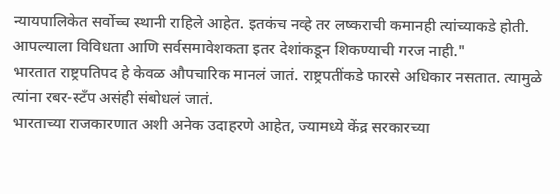न्यायपालिकेत सर्वोच्च स्थानी राहिले आहेत. इतकंच नव्हे तर लष्कराची कमानही त्यांच्याकडे होती. आपल्याला विविधता आणि सर्वसमावेशकता इतर देशांकडून शिकण्याची गरज नाही."
भारतात राष्ट्रपतिपद हे केवळ औपचारिक मानलं जातं. राष्ट्रपतींकडे फारसे अधिकार नसतात. त्यामुळे त्यांना रबर-स्टँप असंही संबोधलं जातं.
भारताच्या राजकारणात अशी अनेक उदाहरणे आहेत, ज्यामध्ये केंद्र सरकारच्या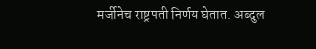मर्जीनेच राष्ट्रपती निर्णय घेतात. अब्दुल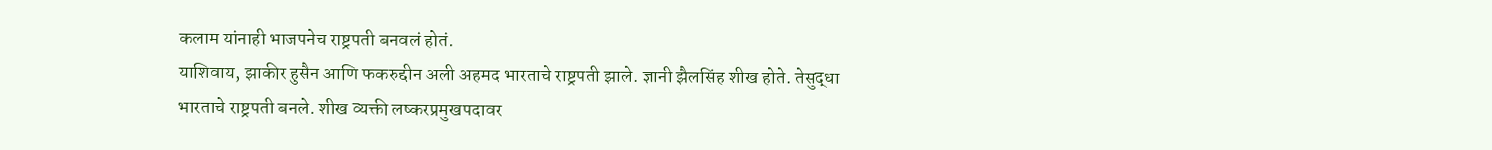कलाम यांनाही भाजपनेच राष्ट्रपती बनवलं होतं.
याशिवाय, झाकीर हुसैन आणि फकरुद्दीन अली अहमद भारताचे राष्ट्रपती झाले. ज्ञानी झैलसिंह शीख होते. तेसुद्धा भारताचे राष्ट्रपती बनले. शीख व्यक्ती लष्करप्रमुखपदावर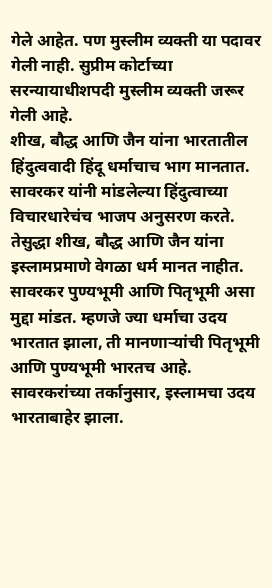गेले आहेत. पण मुस्लीम व्यक्ती या पदावर गेली नाही. सुप्रीम कोर्टाच्या सरन्यायाधीशपदी मुस्लीम व्यक्ती जरूर गेली आहे.
शीख, बौद्ध आणि जैन यांना भारतातील हिंदुत्ववादी हिंदू धर्माचाच भाग मानतात. सावरकर यांनी मांडलेल्या हिंदुत्वाच्या विचारधारेचंच भाजप अनुसरण करते. तेसुद्धा शीख, बौद्ध आणि जैन यांना इस्लामप्रमाणे वेगळा धर्म मानत नाहीत.
सावरकर पुण्यभूमी आणि पितृभूमी असा मुद्दा मांडत. म्हणजे ज्या धर्माचा उदय भारतात झाला, ती मानणाऱ्यांची पितृभूमी आणि पुण्यभूमी भारतच आहे. सावरकरांच्या तर्कानुसार, इस्लामचा उदय भारताबाहेर झाला.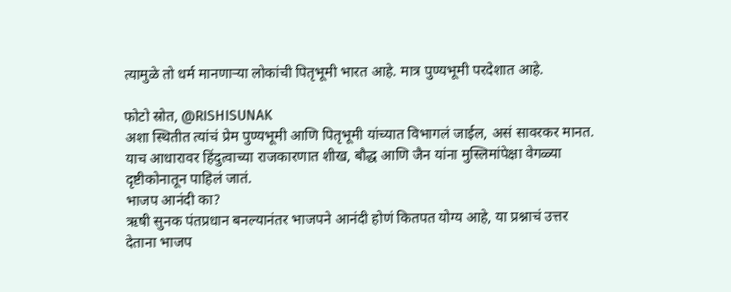त्यामुळे तो धर्म मानणाऱ्या लोकांची पितृभूमी भारत आहे. मात्र पुण्यभूमी परदेशात आहे.

फोटो स्रोत, @RISHISUNAK
अशा स्थितीत त्यांचं प्रेम पुण्यभूमी आणि पितृभूमी यांच्यात विभागलं जाईल, असं सावरकर मानत. याच आधारावर हिंदुत्वाच्या राजकारणात शीख, बौद्ध आणि जैन यांना मुस्लिमांपेक्षा वेगळ्या दृष्टीकोनातून पाहिलं जातं.
भाजप आनंदी का?
ऋषी सुनक पंतप्रधान बनल्यानंतर भाजपने आनंदी होणं कितपत योग्य आहे, या प्रश्नाचं उत्तर देताना भाजप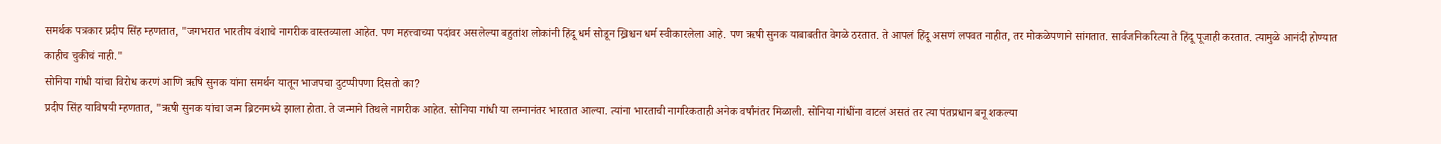समर्थक पत्रकार प्रदीप सिंह म्हणतात, "जगभरात भारतीय वंशाचे नागरीक वास्तव्याला आहेत. पण महत्त्वाच्या पदांवर असलेल्या बहुतांश लोकांनी हिंदू धर्म सोडून ख्रिश्चन धर्म स्वीकारलेला आहे. पण ऋषी सुनक याबाबतीत वेगळे ठरतात. ते आपलं हिंदू असणं लपवत नाहीत, तर मोकळेपणाने सांगतात. सार्वजनिकरित्या ते हिंदू पूजाही करतात. त्यामुळे आनंदी होण्यात काहीच चुकीचं नाही."
सोनिया गांधी यांचा विरोध करणं आणि ऋषि सुनक यांना समर्थन यातून भाजपचा दुटप्पीपणा दिसतो का?
प्रदीप सिंह याविषयी म्हणतात, "ऋषी सुनक यांचा जन्म ब्रिटनमध्ये झाला होता. ते जन्माने तिथले नागरीक आहेत. सोनिया गांधी या लग्नानंतर भारतात आल्या. त्यांना भारताची नागरिकताही अनेक वर्षांनंतर मिळाली. सोनिया गांधींना वाटलं असतं तर त्या पंतप्रधान बनू शकल्या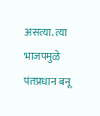असत्या. त्या भाजपमुळे पंतप्रधान बनू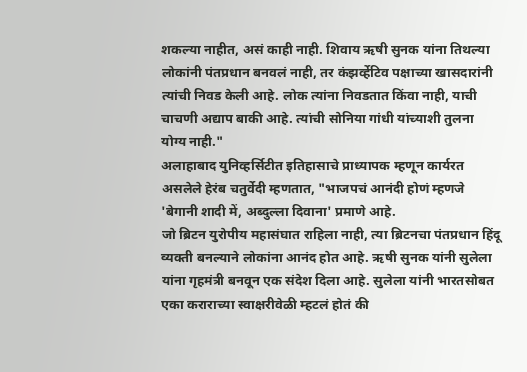शकल्या नाहीत, असं काही नाही. शिवाय ऋषी सुनक यांना तिथल्या लोकांनी पंतप्रधान बनवलं नाही, तर कंझर्व्हेटिव पक्षाच्या खासदारांनी त्यांची निवड केली आहे. लोक त्यांना निवडतात किंवा नाही, याची चाचणी अद्याप बाकी आहे. त्यांची सोनिया गांधी यांच्याशी तुलना योग्य नाही."
अलाहाबाद युनिव्हर्सिटीत इतिहासाचे प्राध्यापक म्हणून कार्यरत असलेले हेरंब चतुर्वेदी म्हणतात, "भाजपचं आनंदी होणं म्हणजे 'बेगानी शादी में, अब्दुल्ला दिवाना' प्रमाणे आहे.
जो ब्रिटन युरोपीय महासंघात राहिला नाही, त्या ब्रिटनचा पंतप्रधान हिंदू व्यक्ती बनल्याने लोकांना आनंद होत आहे. ऋषी सुनक यांनी सुलेला यांना गृहमंत्री बनवून एक संदेश दिला आहे. सुलेला यांनी भारतसोबत एका कराराच्या स्वाक्षरीवेळी म्हटलं होतं की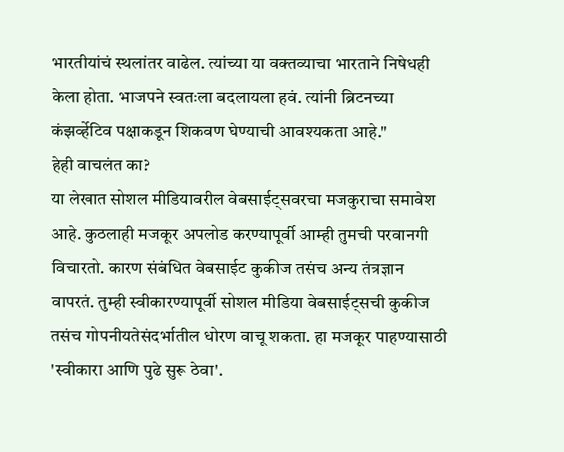भारतीयांचं स्थलांतर वाढेल. त्यांच्या या वक्तव्याचा भारताने निषेधही केला होता. भाजपने स्वतःला बदलायला हवं. त्यांनी ब्रिटनच्या कंझर्व्हेटिव पक्षाकडून शिकवण घेण्याची आवश्यकता आहे."
हेही वाचलंत का?
या लेखात सोशल मीडियावरील वेबसाईट्सवरचा मजकुराचा समावेश आहे. कुठलाही मजकूर अपलोड करण्यापूर्वी आम्ही तुमची परवानगी विचारतो. कारण संबंधित वेबसाईट कुकीज तसंच अन्य तंत्रज्ञान वापरतं. तुम्ही स्वीकारण्यापूर्वी सोशल मीडिया वेबसाईट्सची कुकीज तसंच गोपनीयतेसंदर्भातील धोरण वाचू शकता. हा मजकूर पाहण्यासाठी 'स्वीकारा आणि पुढे सुरू ठेवा'.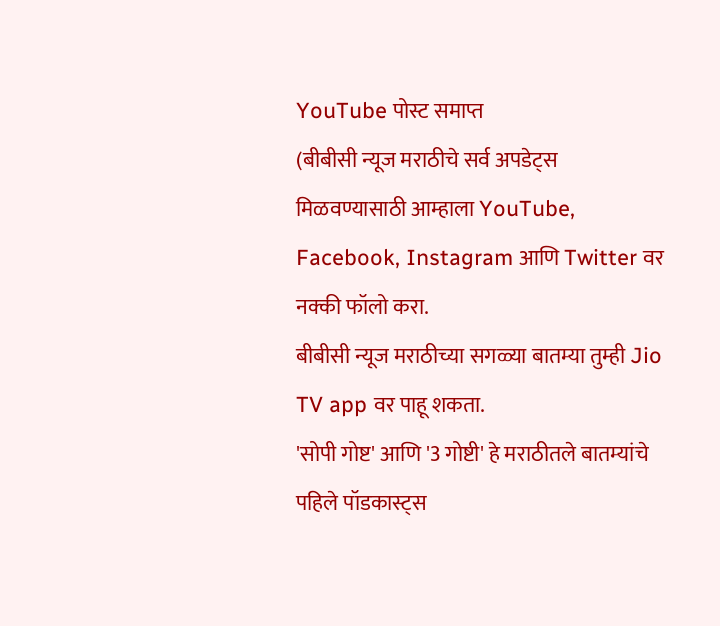YouTube पोस्ट समाप्त
(बीबीसी न्यूज मराठीचे सर्व अपडेट्स मिळवण्यासाठी आम्हाला YouTube, Facebook, Instagram आणि Twitter वर नक्की फॉलो करा.
बीबीसी न्यूज मराठीच्या सगळ्या बातम्या तुम्ही Jio TV app वर पाहू शकता.
'सोपी गोष्ट' आणि '3 गोष्टी' हे मराठीतले बातम्यांचे पहिले पॉडकास्ट्स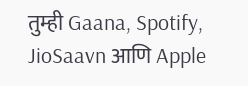तुम्ही Gaana, Spotify, JioSaavn आणि Apple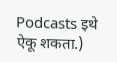Podcasts इथे ऐकू शकता.)